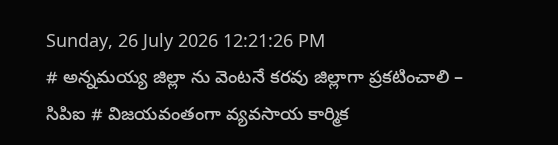Sunday, 26 July 2026 12:21:26 PM
# అన్నమయ్య జిల్లా ను వెంటనే కరవు జిల్లాగా ప్రకటించాలి – సిపిఐ # విజయవంతంగా వ్యవసాయ కార్మిక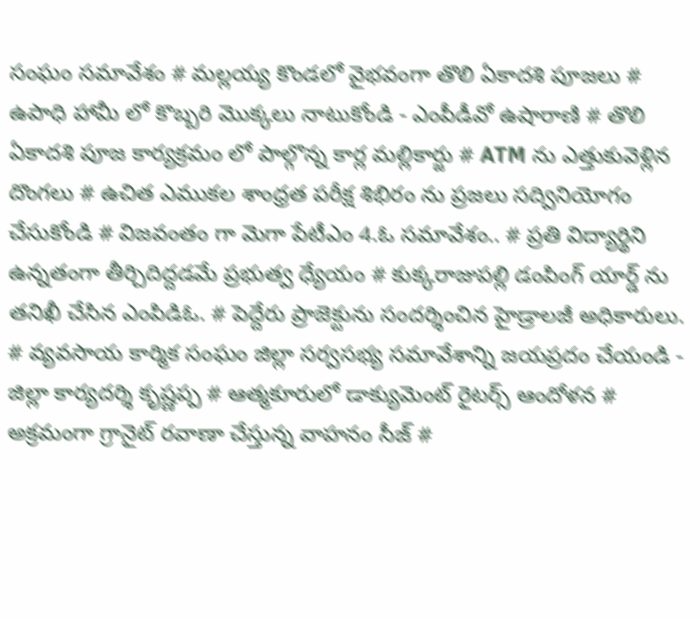సంఘం సమావేశం # మల్లయ్య కొండలో వైభవంగా తొలి ఏకాదశి పూజలు # ఉపాధి హామీ లో కొబ్బరి మొక్కలు నాటుకోండి - ఎంపీడీవో ఉషారాణి # తొలి ఏకాదశి పూజ కార్యక్రమం లో పాల్గొన్న కార్ల మల్లికార్జు # ATM ను ఎత్తుకువెళ్లిన దొంగలు # ఉచిత ఎముకల శాంధ్రత పరీక్ష శిభిరం ను ప్రజలు సద్వినియోగం చేసుకోండి # విజవంతం గా మెగా పేటీఎం 4.ఓ సమావేశం.. # ప్రతి విద్యార్థిని ఉన్నతంగా తీర్చిదిద్దడమే ప్రభుత్వ ధ్యేయం # కుక్కరాజుపల్లి డంపింగ్ యార్డ్ ను తనిఖీ చేసిన ఎంపిడిఓ. # పెద్దేరు ప్రాజెక్టును సందర్శించిన హైడ్రాలజీ అధికారులు. # వ్యవసాయ కార్మిక సంఘం జిల్లా సర్వసభ్య సమావేశాన్ని జయప్రదం చేయండి - జిల్లా కార్యదర్శి కృష్ణప్ప # ఆత్మకూరులో డాక్యుమెంట్ రైటర్స్ ఆందోళన # అక్రమంగా గ్రానైట్ రవాణా చేస్తున్న వాహనం సీజ్ #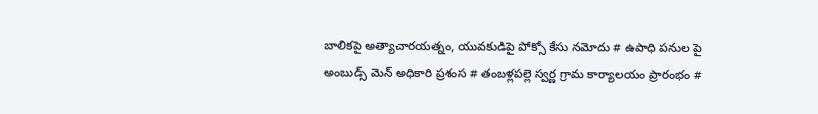బాలికపై అత్యాచారయత్నం, యువకుడిపై పోక్సో కేసు నమోదు # ఉపాధి పనుల పై అంబుడ్స్ మెన్ అధికారి ప్రశంస # తంబళ్లపల్లె స్వర్ణ గ్రామ కార్యాలయం ప్రారంభం #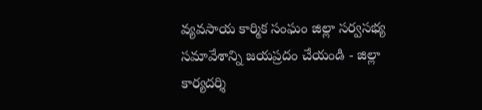వ్యవసాయ కార్మిక సంఘం జిల్లా సర్వసభ్య సమావేశాన్ని జయప్రదం చేయండి - జిల్లా కార్యదర్శి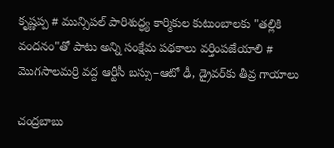కృష్ణప్ప # మున్సిపల్ పారిశుద్ధ్య కార్మికుల కుటుంబాలకు "తల్లికి వందనం"తో పాటు అన్ని సంక్షేమ పథకాలు వర్తింపజేయాలి # మొగసాలమర్రి వద్ద ఆర్టీసీ బస్సు–ఆటో ఢీ, డ్రైవర్‌కు తీవ్ర గాయాలు

చంద్రబాబు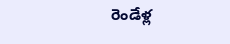రెండేళ్ల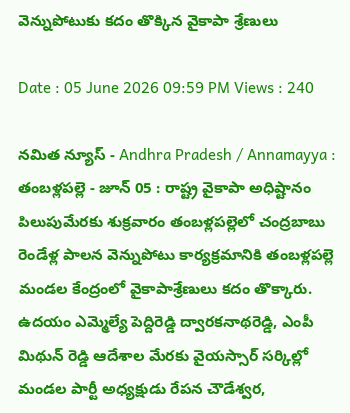వెన్నుపోటుకు కదం తొక్కిన వైకాపా శ్రేణులు

Date : 05 June 2026 09:59 PM Views : 240

నమిత న్యూస్ - Andhra Pradesh / Annamayya : తంబళ్లపల్లె - జూన్ 05 : రాష్ట్ర వైకాపా అధిష్టానం పిలుపుమేరకు శుక్రవారం తంబళ్లపల్లెలో చంద్రబాబు రెండేళ్ల పాలన వెన్నుపోటు కార్యక్రమానికి తంబళ్లపల్లె మండల కేంద్రంలో వైకాపాశ్రేణులు కదం తొక్కారు. ఉదయం ఎమ్మెల్యే పెద్దిరెడ్డి ద్వారకనాథరెడ్డి, ఎంపీ మిథున్ రెడ్డి ఆదేశాల మేరకు వైయస్సార్ సర్కిల్లో మండల పార్టీ అధ్యక్షుడు రేపన చౌడేశ్వర,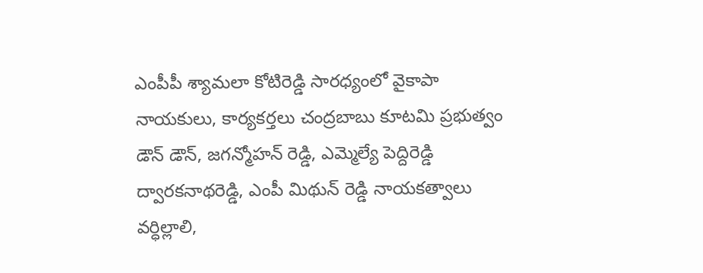ఎంపీపీ శ్యామలా కోటిరెడ్డి సారధ్యంలో వైకాపా నాయకులు, కార్యకర్తలు చంద్రబాబు కూటమి ప్రభుత్వం డౌన్ డౌన్, జగన్మోహన్ రెడ్డి, ఎమ్మెల్యే పెద్దిరెడ్డి ద్వారకనాథరెడ్డి, ఎంపీ మిథున్ రెడ్డి నాయకత్వాలు వర్ధిల్లాలి,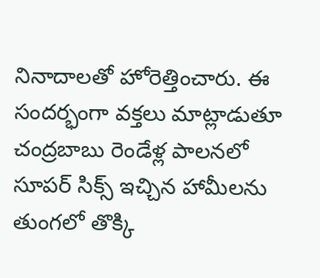నినాదాలతో హోరెత్తించారు. ఈ సందర్భంగా వక్తలు మాట్లాడుతూ చంద్రబాబు రెండేళ్ల పాలనలో సూపర్ సిక్స్ ఇచ్చిన హామీలను తుంగలో తొక్కి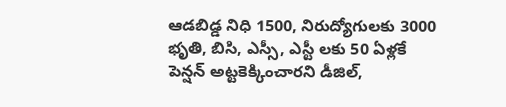ఆడబిడ్డ నిధి 1500, నిరుద్యోగులకు 3000 భృతి, బిసి, ఎస్సీ, ఎస్టీ లకు 50 ఏళ్లకే పెన్షన్ అట్టకెక్కించారని డీజిల్,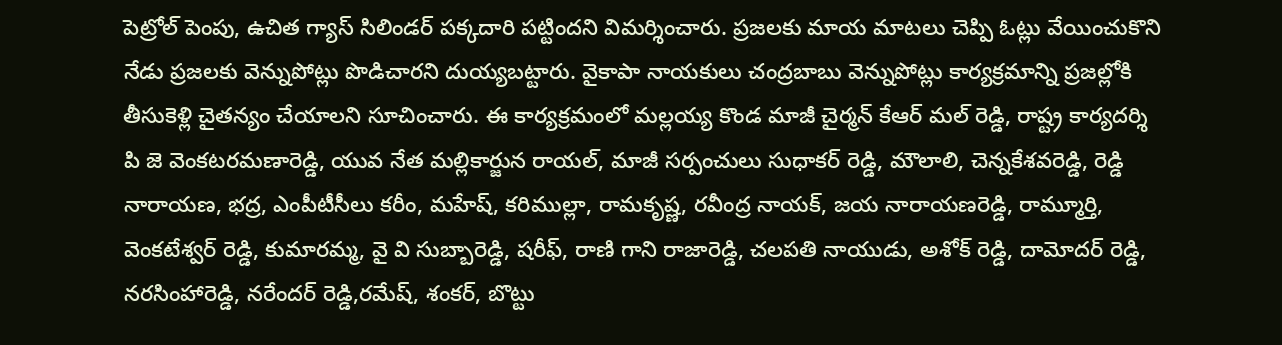పెట్రోల్ పెంపు, ఉచిత గ్యాస్ సిలిండర్ పక్కదారి పట్టిందని విమర్శించారు. ప్రజలకు మాయ మాటలు చెప్పి ఓట్లు వేయించుకొని నేడు ప్రజలకు వెన్నుపోట్లు పొడిచారని దుయ్యబట్టారు. వైకాపా నాయకులు చంద్రబాబు వెన్నుపోట్లు కార్యక్రమాన్ని ప్రజల్లోకి తీసుకెళ్లి చైతన్యం చేయాలని సూచించారు. ఈ కార్యక్రమంలో మల్లయ్య కొండ మాజీ చైర్మన్ కేఆర్ మల్ రెడ్డి, రాష్ట్ర కార్యదర్శి పి జె వెంకటరమణారెడ్డి, యువ నేత మల్లికార్జున రాయల్, మాజీ సర్పంచులు సుధాకర్ రెడ్డి, మౌలాలి, చెన్నకేశవరెడ్డి, రెడ్డి నారాయణ, భద్ర, ఎంపీటీసీలు కరీం, మహేష్, కరిముల్లా, రామకృష్ణ, రవీంద్ర నాయక్, జయ నారాయణరెడ్డి, రామ్మూర్తి, వెంకటేశ్వర్ రెడ్డి, కుమారమ్మ, వై వి సుబ్బారెడ్డి, షరీఫ్, రాణి గాని రాజారెడ్డి, చలపతి నాయుడు, అశోక్ రెడ్డి, దామోదర్ రెడ్డి, నరసింహారెడ్డి, నరేందర్ రెడ్డి,రమేష్, శంకర్, బొట్టు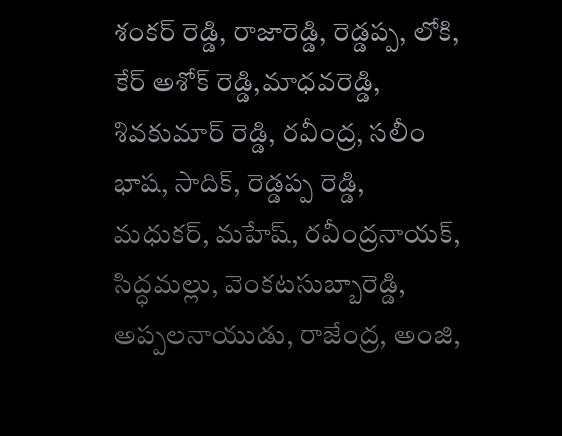శంకర్ రెడ్డి, రాజారెడ్డి, రెడ్డప్ప, లోకి, కేర్ అశోక్ రెడ్డి,మాధవరెడ్డి, శివకుమార్ రెడ్డి, రవీంద్ర, సలీం భాష, సాదిక్, రెడ్డప్ప రెడ్డి, మధుకర్, మహేష్, రవీంద్రనాయక్, సిద్ధమల్లు, వెంకటసుబ్బారెడ్డి, అప్పలనాయుడు, రాజేంద్ర, అంజి,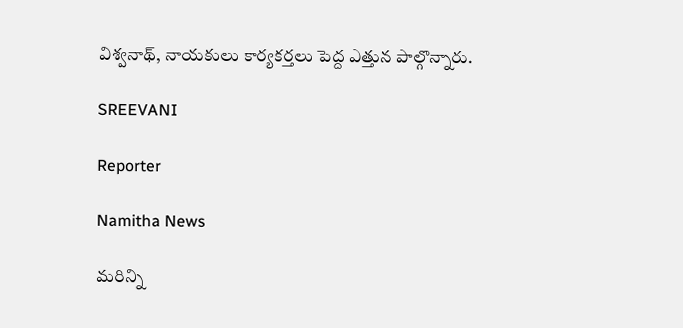విశ్వనాథ్, నాయకులు కార్యకర్తలు పెద్ద ఎత్తున పాల్గొన్నారు.

SREEVANI

Reporter

Namitha News

మరిన్ని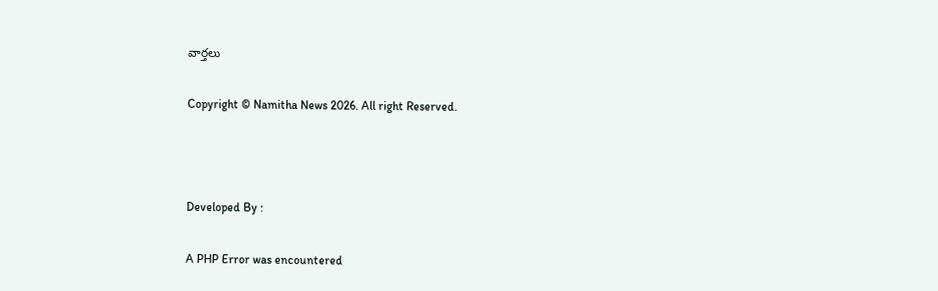వార్తలు

Copyright © Namitha News 2026. All right Reserved.



Developed By :

A PHP Error was encountered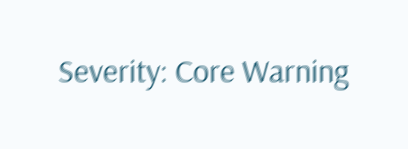Severity: Core Warning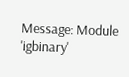Message: Module 'igbinary'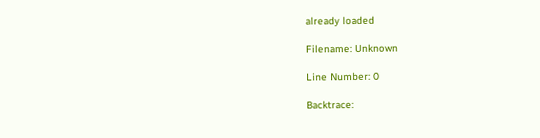already loaded

Filename: Unknown

Line Number: 0

Backtrace: